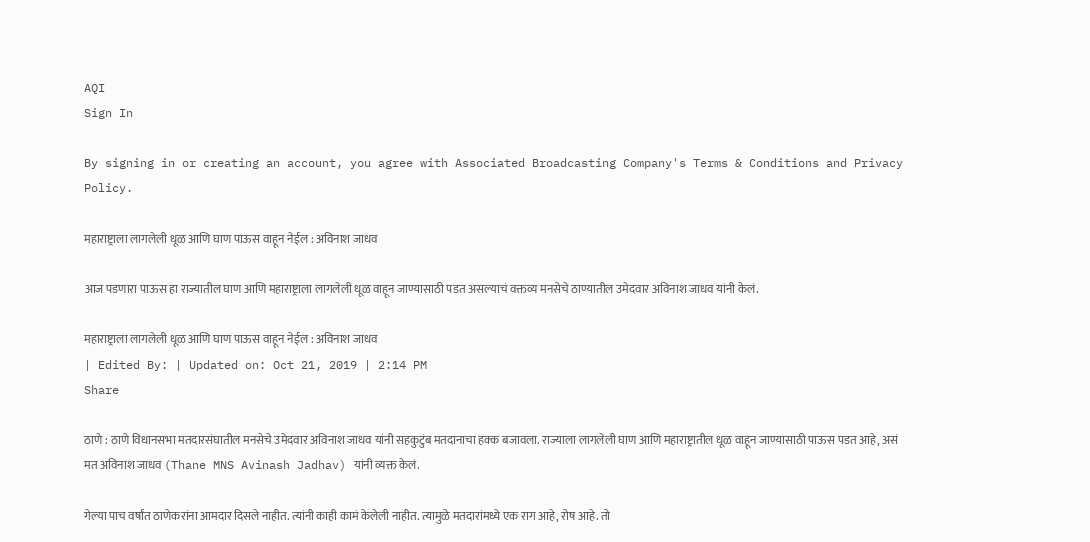AQI
Sign In

By signing in or creating an account, you agree with Associated Broadcasting Company's Terms & Conditions and Privacy Policy.

महाराष्ट्राला लागलेली धूळ आणि घाण पाऊस वाहून नेईल : अविनाश जाधव

आज पडणारा पाऊस हा राज्यातील घाण आणि महाराष्ट्राला लागलेली धूळ वाहून जाण्यासाठी पडत असल्याचं वक्तव्य मनसेचे ठाण्यातील उमेदवार अविनाश जाधव यांनी केलं.

महाराष्ट्राला लागलेली धूळ आणि घाण पाऊस वाहून नेईल : अविनाश जाधव
| Edited By: | Updated on: Oct 21, 2019 | 2:14 PM
Share

ठाणे : ठाणे विधानसभा मतदारसंघातील मनसेचे उमेदवार अविनाश जाधव यांनी सहकुटुंब मतदानाचा हक्क बजावला. राज्याला लागलेली घाण आणि महाराष्ट्रातील धूळ वाहून जाण्यासाठी पाऊस पडत आहे, असं मत अविनाश जाधव (Thane MNS Avinash Jadhav) यांनी व्यक्त केलं.

गेल्या पाच वर्षांत ठाणेकरांना आमदार दिसले नाहीत. त्यांनी काही कामं केलेली नाहीत. त्यामुळे मतदारांमध्ये एक राग आहे, रोष आहे. तो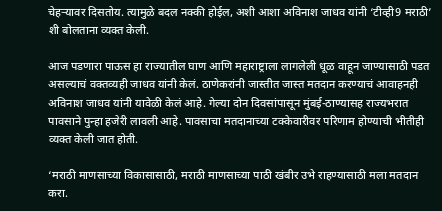चेहऱ्यावर दिसतोय. त्यामुळे बदल नक्की होईल, अशी आशा अविनाश जाधव यांनी ‘टीव्ही9 मराठी’ शी बोलताना व्यक्त केली.

आज पडणारा पाऊस हा राज्यातील घाण आणि महाराष्ट्राला लागलेली धूळ वाहून जाण्यासाठी पडत असल्याचं वक्तव्यही जाधव यांनी केलं. ठाणेकरांनी जास्तीत जास्त मतदान करण्याचं आवाहनही अविनाश जाधव यांनी यावेळी केलं आहे. गेल्या दोन दिवसांपासून मुंबई-ठाण्यासह राज्यभरात पावसाने पुन्हा हजेरी लावली आहे. पावसाचा मतदानाच्या टक्केवारीवर परिणाम होण्याची भीतीही व्यक्त केली जात होती.

‘मराठी माणसाच्या विकासासाठी, मराठी माणसाच्या पाठी खंबीर उभे राहण्यासाठी मला मतदान करा.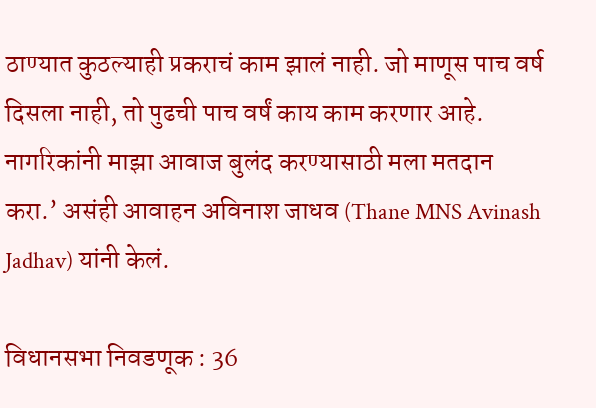ठाण्यात कुठल्याही प्रकराचं काम झालं नाही. जो माणूस पाच वर्ष दिसला नाही, तो पुढची पाच वर्षं काय काम करणार आहे. नागरिकांनी माझा आवाज बुलंद करण्यासाठी मला मतदान करा.’ असंही आवाहन अविनाश जाधव (Thane MNS Avinash Jadhav) यांनी केलं.

विधानसभा निवडणूक : 36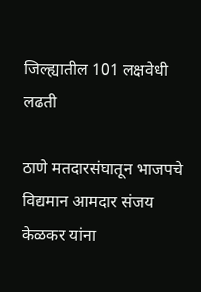जिल्ह्यातील 101 लक्षवेधी लढती

ठाणे मतदारसंघातून भाजपचे विद्यमान आमदार संजय केळकर यांना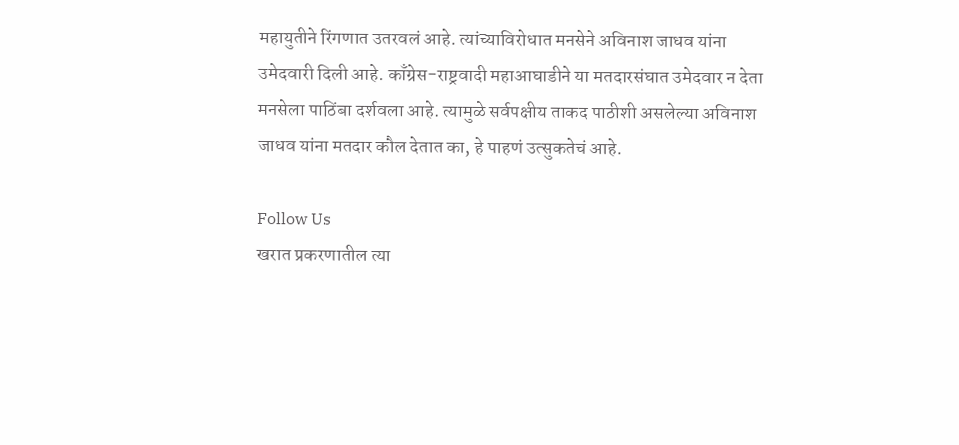महायुतीने रिंगणात उतरवलं आहे. त्यांच्याविरोधात मनसेने अविनाश जाधव यांना उमेदवारी दिली आहे. काँग्रेस-राष्ट्रवादी महाआघाडीने या मतदारसंघात उमेदवार न देता मनसेला पाठिंबा दर्शवला आहे. त्यामुळे सर्वपक्षीय ताकद पाठीशी असलेल्या अविनाश जाधव यांना मतदार कौल देतात का, हे पाहणं उत्सुकतेचं आहे.

Follow Us
खरात प्रकरणातील त्या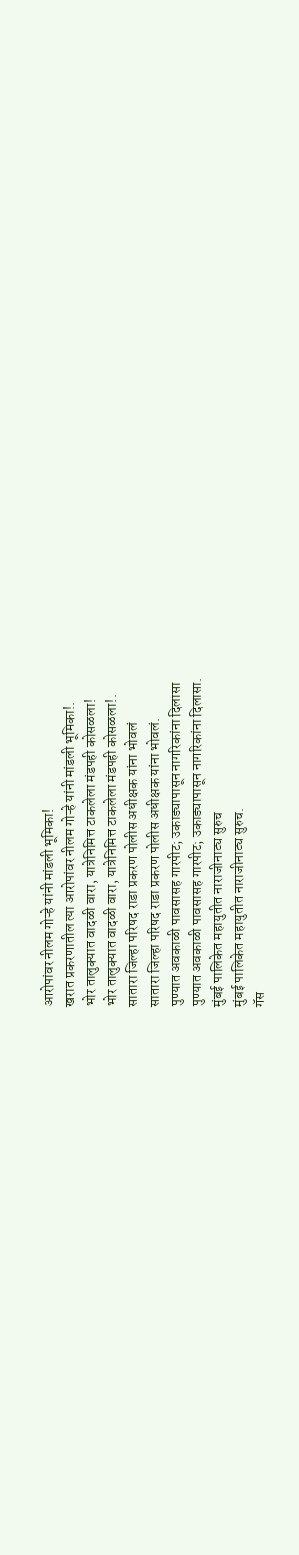आरोपांवर नीलम गोऱ्हे यांनी मांडली भूमिका!
खरात प्रकरणातील त्या आरोपांवर नीलम गोऱ्हे यांनी मांडली भूमिका!.
भोर तालुक्यात वादळी वारा, यात्रेनिमित्त टाकलेला मंडपही कोसळला!
भोर तालुक्यात वादळी वारा, यात्रेनिमित्त टाकलेला मंडपही कोसळला!.
सातारा जिल्हा परिषद राडा प्रकरण पोलीस अधीक्षक यांना भोवलं
सातारा जिल्हा परिषद राडा प्रकरण पोलीस अधीक्षक यांना भोवलं.
पुण्यात अवकाळी पावसासह गारपीट; उकाड्यापासून नागरिकांना दिलासा
पुण्यात अवकाळी पावसासह गारपीट; उकाड्यापासून नागरिकांना दिलासा.
मुंबई पालिकेत महायुतीत नाराजीनाट्य सुरुच
मुंबई पालिकेत महायुतीत नाराजीनाट्य सुरुच.
गॅस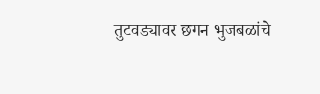तुटवड्यावर छगन भुजबळांचे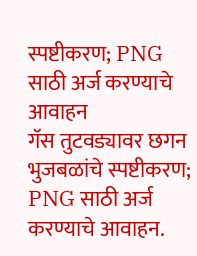स्पष्टीकरण; PNG साठी अर्ज करण्याचे आवाहन
गॅस तुटवड्यावर छगन भुजबळांचे स्पष्टीकरण; PNG साठी अर्ज करण्याचे आवाहन.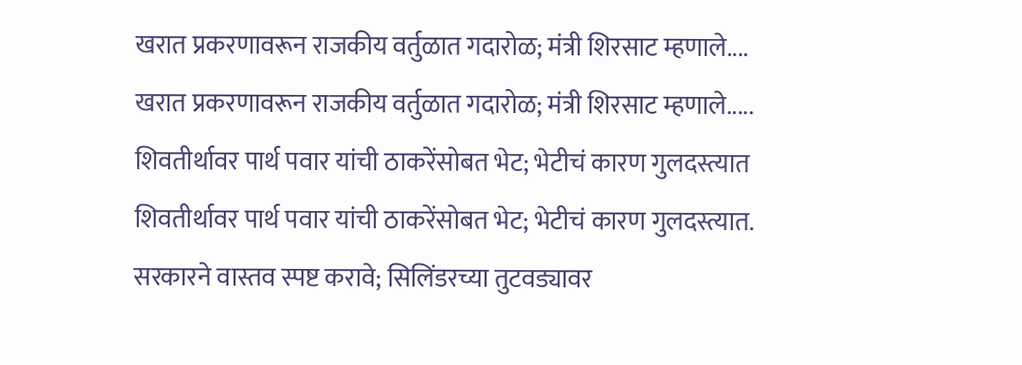खरात प्रकरणावरून राजकीय वर्तुळात गदारोळ; मंत्री शिरसाट म्हणाले....
खरात प्रकरणावरून राजकीय वर्तुळात गदारोळ; मंत्री शिरसाट म्हणाले.....
शिवतीर्थावर पार्थ पवार यांची ठाकरेंसोबत भेट; भेटीचं कारण गुलदस्त्यात
शिवतीर्थावर पार्थ पवार यांची ठाकरेंसोबत भेट; भेटीचं कारण गुलदस्त्यात.
सरकारने वास्तव स्पष्ट करावे; सिलिंडरच्या तुटवड्यावर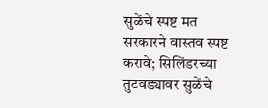सुळेंचे स्पष्ट मत
सरकारने वास्तव स्पष्ट करावे; सिलिंडरच्या तुटवड्यावर सुळेंचे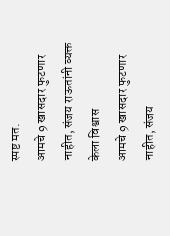स्पष्ट मत.
आमचे 9 खासदार फुटणार नाहीत, संजय राऊतांनी व्यक्त केला विश्वास
आमचे 9 खासदार फुटणार नाहीत, संजय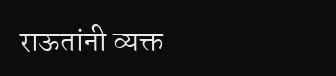राऊतांनी व्यक्त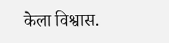केला विश्वास.